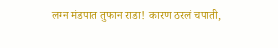लग्न मंडपात तुफान राडा! कारण ठरलं चपाती,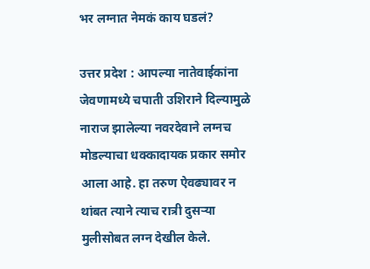भर लग्नात नेमकं काय घडलं?

उत्तर प्रदेश : आपल्या नातेवाईकांना जेवणामध्ये चपाती उशिराने दिल्यामुळे नाराज झालेल्या नवरदेवाने लग्नच मोडल्याचा धक्कादायक प्रकार समोर आला आहे. हा तरुण ऐवढ्यावर न थांबत त्याने त्याच रात्री दुसऱ्या मुलीसोबत लग्न देखील केले.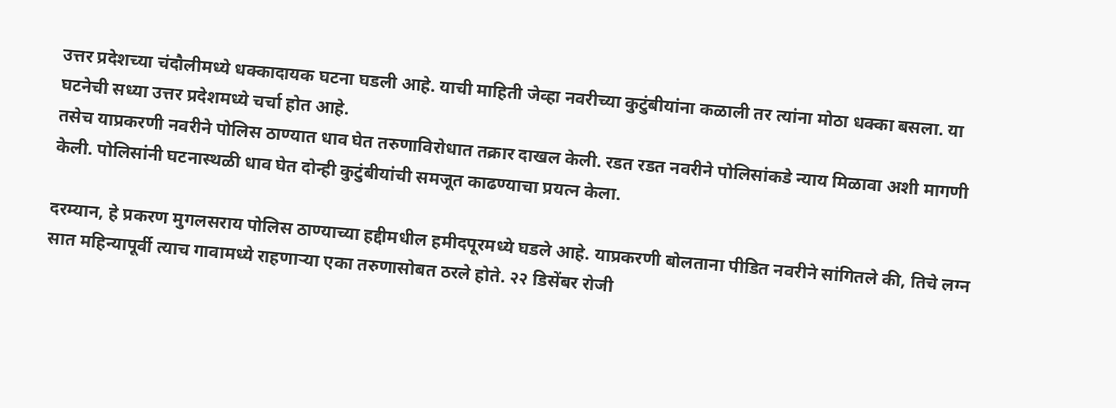उत्तर प्रदेशच्या चंदौलीमध्ये धक्कादायक घटना घडली आहे. याची माहिती जेव्हा नवरीच्या कुटुंबीयांना कळाली तर त्यांना मोठा धक्का बसला. या घटनेची सध्या उत्तर प्रदेशमध्ये चर्चा होत आहे.
तसेच याप्रकरणी नवरीने पोलिस ठाण्यात धाव घेत तरुणाविरोधात तक्रार दाखल केली. रडत रडत नवरीने पोलिसांकडे न्याय मिळावा अशी मागणी केली. पोलिसांनी घटनास्थळी धाव घेत दोन्ही कुटुंबीयांची समजूत काढण्याचा प्रयत्न केला.

दरम्यान, हे प्रकरण मुगलसराय पोलिस ठाण्याच्या हद्दीमधील हमीदपूरमध्ये घडले आहे. याप्रकरणी बोलताना पीडित नवरीने सांगितले की, तिचे लग्न सात महिन्यापूर्वी त्याच गावामध्ये राहणाऱ्या एका तरुणासोबत ठरले होते. २२ डिसेंबर रोजी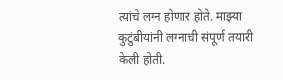त्यांचे लग्न होणार होते. माझ्या कुटुंबीयांनी लग्नाची संपूर्ण तयारी केली होती.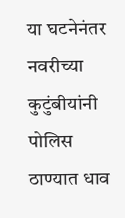या घटनेनंतर नवरीच्या कुटुंबीयांनी पोलिस ठाण्यात धाव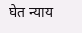घेत न्याय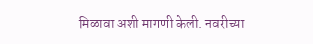मिळावा अशी मागणी केली. नवरीच्या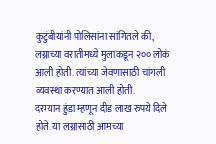कुटुंबीयांनी पोलिसांना सांगितले की, लग्नाच्या वरातीमध्ये मुलाकडून २०० लोकं आली होती. त्यांच्या जेवणासाठी चांगली व्यवस्था करण्यात आली होती.
दरम्यान हुंडा म्हणून दीड लाख रुपये दिले होते. या लग्नासाठी आमच्या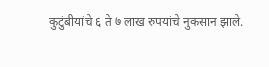कुटुंबीयांचे ६ ते ७ लाख रुपयांचे नुकसान झाले.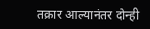तक्रार आल्यानंतर दोन्ही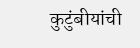कुटुंबीयांची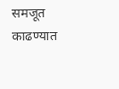समजूत काढण्यात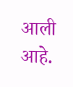आली आहे.